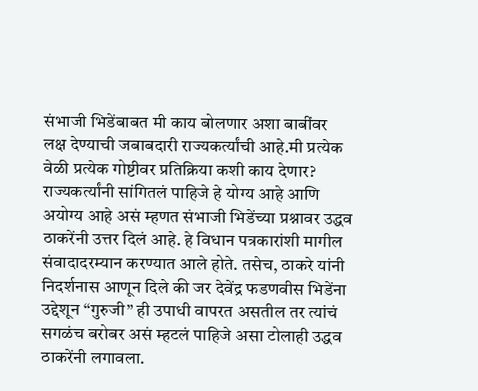संभाजी भिडेंबाबत मी काय बोलणार अशा बाबींवर लक्ष देण्याची जबाबदारी राज्यकर्त्यांची आहे.मी प्रत्येक वेळी प्रत्येक गोष्टीवर प्रतिक्रिया कशी काय देणार? राज्यकर्त्यांनी सांगितलं पाहिजे हे योग्य आहे आणि अयोग्य आहे असं म्हणत संभाजी भिडेंच्या प्रश्नावर उद्धव ठाकरेंनी उत्तर दिलं आहे. हे विधान पत्रकारांशी मागील संवादादरम्यान करण्यात आले होते. तसेच, ठाकरे यांनी निदर्शनास आणून दिले की जर देवेंद्र फडणवीस भिडेंना उद्देशून “गुरुजी” ही उपाधी वापरत असतील तर त्यांचं सगळंच बरोबर असं म्हटलं पाहिजे असा टोलाही उद्धव ठाकरेंनी लगावला.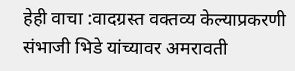हेही वाचा :वादग्रस्त वक्तव्य केल्याप्रकरणी संभाजी भिडे यांच्यावर अमरावती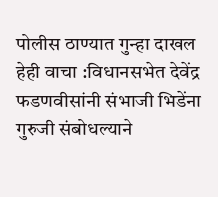पोलीस ठाण्यात गुन्हा दाखल
हेही वाचा :विधानसभेत देवेंद्र फडणवीसांनी संभाजी भिडेंना गुरुजी संबोधल्याने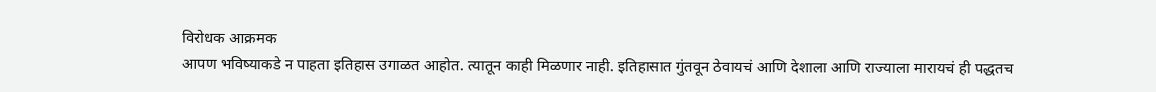विरोधक आक्रमक
आपण भविष्याकडे न पाहता इतिहास उगाळत आहोत. त्यातून काही मिळणार नाही. इतिहासात गुंतवून ठेवायचं आणि देशाला आणि राज्याला मारायचं ही पद्धतच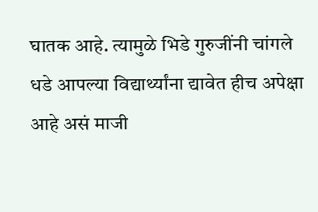घातक आहे. त्यामुळे भिडे गुरुजींनी चांगले धडे आपल्या विद्यार्थ्यांना द्यावेत हीच अपेक्षा आहे असं माजी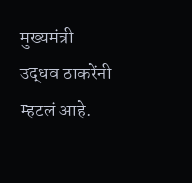मुख्यमंत्री उद्धव ठाकरेंनी म्हटलं आहे.